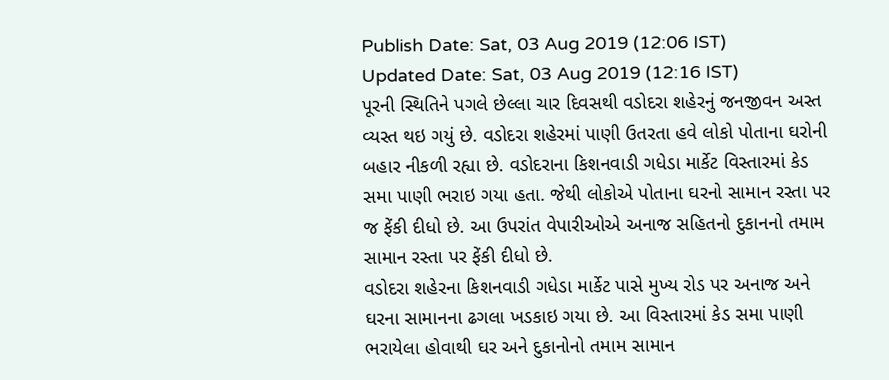Publish Date: Sat, 03 Aug 2019 (12:06 IST)
Updated Date: Sat, 03 Aug 2019 (12:16 IST)
પૂરની સ્થિતિને પગલે છેલ્લા ચાર દિવસથી વડોદરા શહેરનું જનજીવન અસ્ત વ્યસ્ત થઇ ગયું છે. વડોદરા શહેરમાં પાણી ઉતરતા હવે લોકો પોતાના ઘરોની બહાર નીકળી રહ્યા છે. વડોદરાના કિશનવાડી ગધેડા માર્કેટ વિસ્તારમાં કેડ સમા પાણી ભરાઇ ગયા હતા. જેથી લોકોએ પોતાના ઘરનો સામાન રસ્તા પર જ ફેંકી દીધો છે. આ ઉપરાંત વેપારીઓએ અનાજ સહિતનો દુકાનનો તમામ સામાન રસ્તા પર ફેંકી દીધો છે.
વડોદરા શહેરના કિશનવાડી ગધેડા માર્કેટ પાસે મુખ્ય રોડ પર અનાજ અને ઘરના સામાનના ઢગલા ખડકાઇ ગયા છે. આ વિસ્તારમાં કેડ સમા પાણી ભરાયેલા હોવાથી ઘર અને દુકાનોનો તમામ સામાન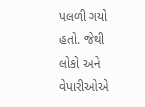પલળી ગયો હતો. જેથી લોકો અને વેપારીઓએ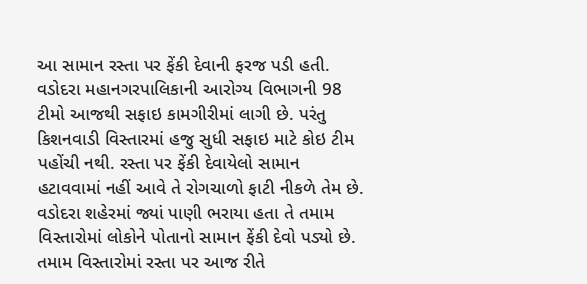આ સામાન રસ્તા પર ફેંકી દેવાની ફરજ પડી હતી. વડોદરા મહાનગરપાલિકાની આરોગ્ય વિભાગની 98 ટીમો આજથી સફાઇ કામગીરીમાં લાગી છે. પરંતુ કિશનવાડી વિસ્તારમાં હજુ સુધી સફાઇ માટે કોઇ ટીમ પહોંચી નથી. રસ્તા પર ફેંકી દેવાયેલો સામાન હટાવવામાં નહીં આવે તે રોગચાળો ફાટી નીકળે તેમ છે. વડોદરા શહેરમાં જ્યાં પાણી ભરાયા હતા તે તમામ વિસ્તારોમાં લોકોને પોતાનો સામાન ફેંકી દેવો પડ્યો છે. તમામ વિસ્તારોમાં રસ્તા પર આજ રીતે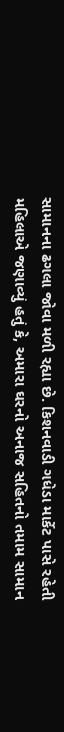સામાનના ઢગલા જોવા મળી રહ્યા છે. કિશનવાડી ગધેડા માર્કેટ પાસે રહેતી મહિલાએ જણાવ્યું હતું કે, અમારા ઘરનો અનાજ સહિતનો તમામ સામાન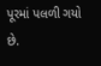પૂરમાં પલળી ગયો છે.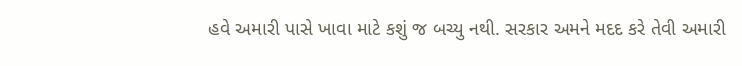હવે અમારી પાસે ખાવા માટે કશું જ બચ્યુ નથી. સરકાર અમને મદદ કરે તેવી અમારી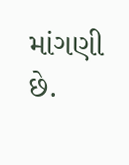માંગણી છે.